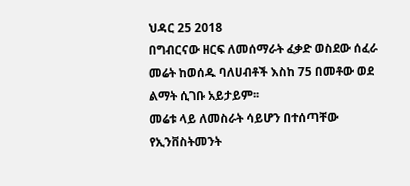ህዳር 25 2018
በግብርናው ዘርፍ ለመሰማራት ፈቃድ ወስደው ሰፈራ መሬት ከወሰዱ ባለሀብቶች እስከ 75 በመቶው ወደ ልማት ሲገቡ አይታይም፡፡
መሬቱ ላይ ለመስራት ሳይሆን በተሰጣቸው የኢንቨስትመንት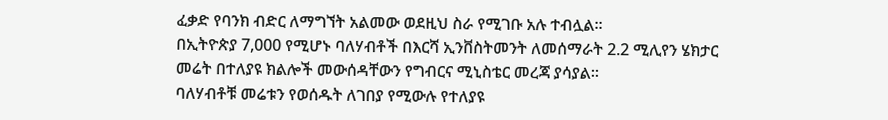ፈቃድ የባንክ ብድር ለማግኘት አልመው ወደዚህ ስራ የሚገቡ አሉ ተብሏል፡፡
በኢትዮጵያ 7,000 የሚሆኑ ባለሃብቶች በእርሻ ኢንቨስትመንት ለመሰማራት 2.2 ሚሊየን ሄክታር መሬት በተለያዩ ክልሎች መውሰዳቸውን የግብርና ሚኒስቴር መረጃ ያሳያል።
ባለሃብቶቹ መሬቱን የወሰዱት ለገበያ የሚውሉ የተለያዩ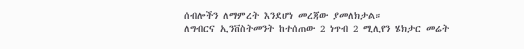ሰብሎችን ለማምረት እንደሆነ መረጃው ያመለክታል።
ለግብርና ኢንቨስትመንት ከተሰጠው 2 ነጥብ 2 ሚሊየን ሄክታር መሬት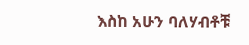እስከ አሁን ባለሃብቶቹ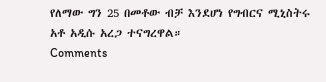የለማው ግን 25 በመቶው ብቻ እንደሆነ የግብርና ሚኒስትሩ አቶ አዲሱ አረጋ ተናግረዋል።
Comments